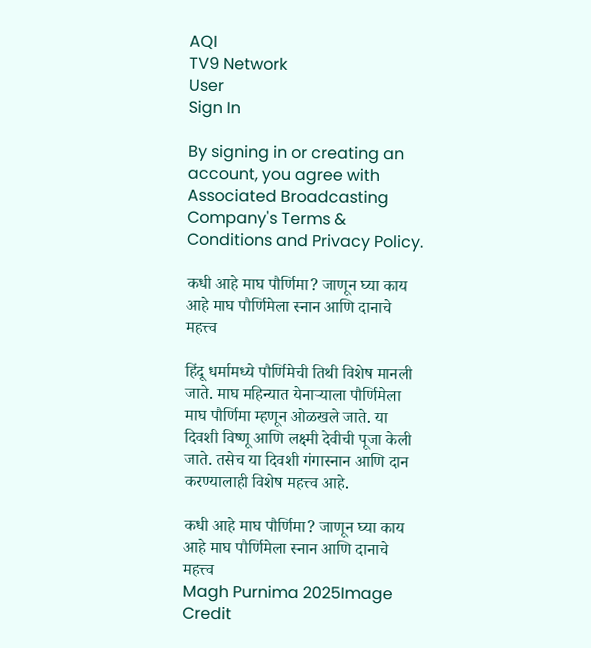AQI
TV9 Network
User
Sign In

By signing in or creating an account, you agree with Associated Broadcasting Company's Terms & Conditions and Privacy Policy.

कधी आहे माघ पौर्णिमा? जाणून घ्या काय आहे माघ पौर्णिमेला स्नान आणि दानाचे महत्त्व

हिंदू धर्मामध्ये पौर्णिमेची तिथी विशेष मानली जाते. माघ महिन्यात येनाऱ्याला पौर्णिमेला माघ पौर्णिमा म्हणून ओळखले जाते. या दिवशी विष्णू आणि लक्ष्मी देवीची पूजा केली जाते. तसेच या दिवशी गंगास्नान आणि दान करण्यालाही विशेष महत्त्व आहे.

कधी आहे माघ पौर्णिमा? जाणून घ्या काय आहे माघ पौर्णिमेला स्नान आणि दानाचे महत्त्व
Magh Purnima 2025Image Credit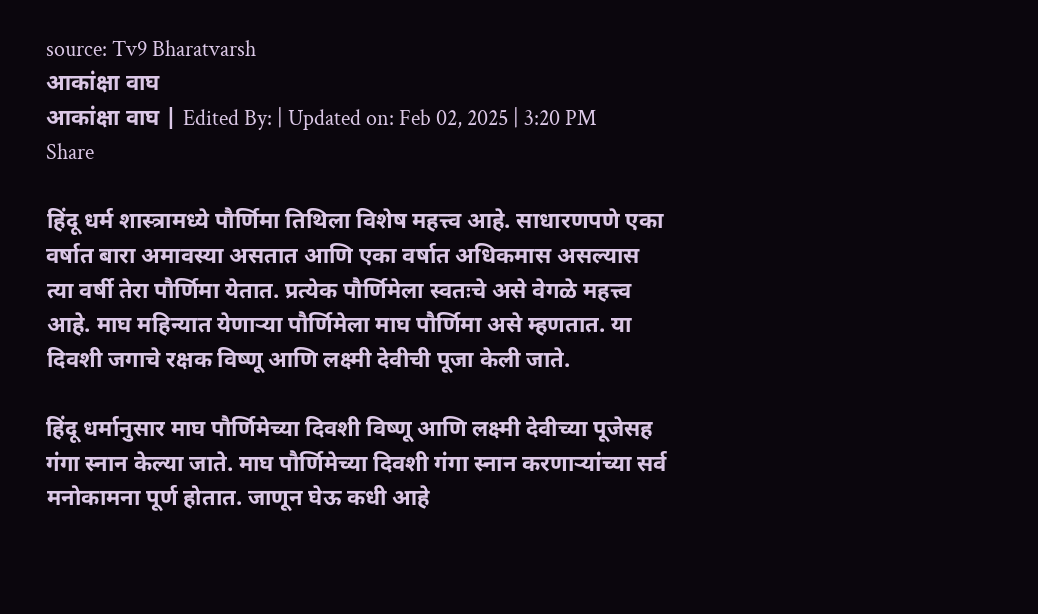source: Tv9 Bharatvarsh
आकांक्षा वाघ
आकांक्षा वाघ | Edited By: | Updated on: Feb 02, 2025 | 3:20 PM
Share

हिंदू धर्म शास्त्रामध्ये पौर्णिमा तिथिला विशेष महत्त्व आहे. साधारणपणे एका वर्षात बारा अमावस्या असतात आणि एका वर्षात अधिकमास असल्यास त्या वर्षी तेरा पौर्णिमा येतात. प्रत्येक पौर्णिमेला स्वतःचे असे वेगळे महत्त्व आहे. माघ महिन्यात येणाऱ्या पौर्णिमेला माघ पौर्णिमा असे म्हणतात. या दिवशी जगाचे रक्षक विष्णू आणि लक्ष्मी देवीची पूजा केली जाते.

हिंदू धर्मानुसार माघ पौर्णिमेच्या दिवशी विष्णू आणि लक्ष्मी देवीच्या पूजेसह गंगा स्नान केल्या जाते. माघ पौर्णिमेच्या दिवशी गंगा स्नान करणाऱ्यांच्या सर्व मनोकामना पूर्ण होतात. जाणून घेऊ कधी आहे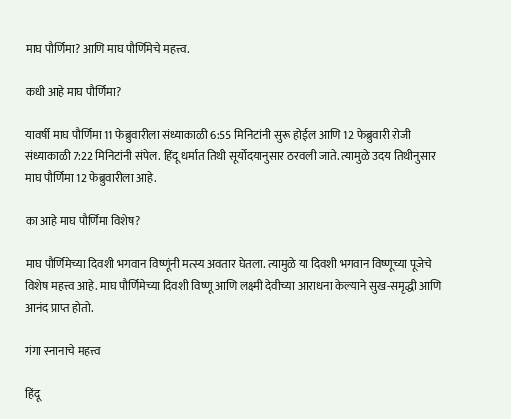माघ पौर्णिमा? आणि माघ पौर्णिमेचे महत्त्व.

कधी आहे माघ पौर्णिमा?

यावर्षी माघ पौर्णिमा 11 फेब्रुवारीला संध्याकाळी 6:55 मिनिटांनी सुरू होईल आणि 12 फेब्रुवारी रोजी संध्याकाळी 7:22 मिनिटांनी संपेल. हिंदू धर्मात तिथी सूर्योदयानुसार ठरवली जाते. त्यामुळे उदय तिथीनुसार माघ पौर्णिमा 12 फेब्रुवारीला आहे.

का आहे माघ पौर्णिमा विशेष?

माघ पौर्णिमेच्या दिवशी भगवान विष्णूंनी मत्स्य अवतार घेतला. त्यामुळे या दिवशी भगवान विष्णूच्या पूजेचे विशेष महत्त्व आहे. माघ पौर्णिमेच्या दिवशी विष्णू आणि लक्ष्मी देवीच्या आराधना केल्याने सुख-समृद्धी आणि आनंद प्राप्त होतो.

गंगा स्नानाचे महत्त्व

हिंदू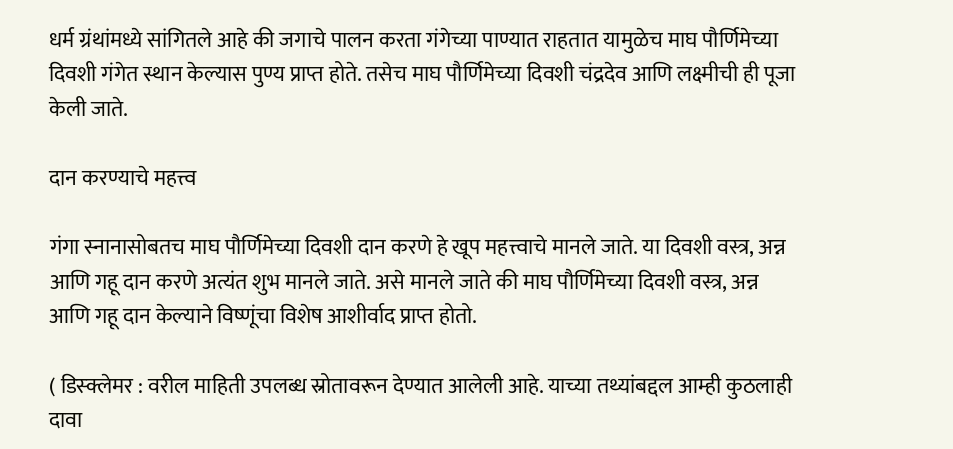धर्म ग्रंथांमध्ये सांगितले आहे की जगाचे पालन करता गंगेच्या पाण्यात राहतात यामुळेच माघ पौर्णिमेच्या दिवशी गंगेत स्थान केल्यास पुण्य प्राप्त होते. तसेच माघ पौर्णिमेच्या दिवशी चंद्रदेव आणि लक्ष्मीची ही पूजा केली जाते.

दान करण्याचे महत्त्व

गंगा स्नानासोबतच माघ पौर्णिमेच्या दिवशी दान करणे हे खूप महत्त्वाचे मानले जाते. या दिवशी वस्त्र, अन्न आणि गहू दान करणे अत्यंत शुभ मानले जाते. असे मानले जाते की माघ पौर्णिमेच्या दिवशी वस्त्र, अन्न आणि गहू दान केल्याने विष्णूंचा विशेष आशीर्वाद प्राप्त होतो.

( डिस्क्लेमर : वरील माहिती उपलब्ध स्रोतावरून देण्यात आलेली आहे. याच्या तथ्यांबद्दल आम्ही कुठलाही दावा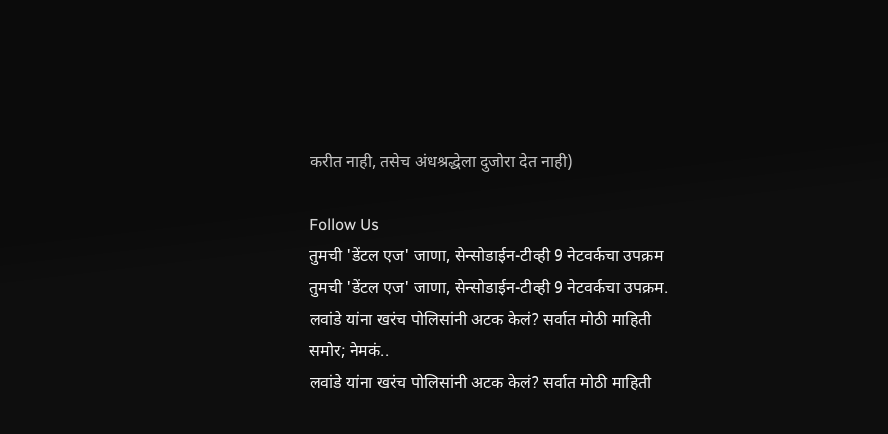करीत नाही, तसेच अंधश्रद्धेला दुजोरा देत नाही)

Follow Us
तुमची 'डेंटल एज' जाणा, सेन्सोडाईन-टीव्ही 9 नेटवर्कचा उपक्रम
तुमची 'डेंटल एज' जाणा, सेन्सोडाईन-टीव्ही 9 नेटवर्कचा उपक्रम.
लवांडे यांना खरंच पोलिसांनी अटक केलं? सर्वात मोठी माहिती समोर; नेमकं..
लवांडे यांना खरंच पोलिसांनी अटक केलं? सर्वात मोठी माहिती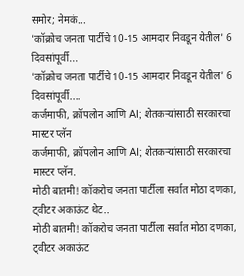समोर; नेमकं...
'कॉक्रोच जनता पार्टीचे 10-15 आमदार निवडून येतील' 6 दिवसांपूर्वी...
'कॉक्रोच जनता पार्टीचे 10-15 आमदार निवडून येतील' 6 दिवसांपूर्वी....
कर्जमाफी, क्रॉपलोन आणि AI; शेतकऱ्यांसाठी सरकारचा मास्टर प्लॅन
कर्जमाफी, क्रॉपलोन आणि AI; शेतकऱ्यांसाठी सरकारचा मास्टर प्लॅन.
मोठी बातमी! कॉकरोच जनता पार्टीला सर्वात मोठा दणका, ट्वीटर अकाऊंट थेट..
मोठी बातमी! कॉकरोच जनता पार्टीला सर्वात मोठा दणका, ट्वीटर अकाऊंट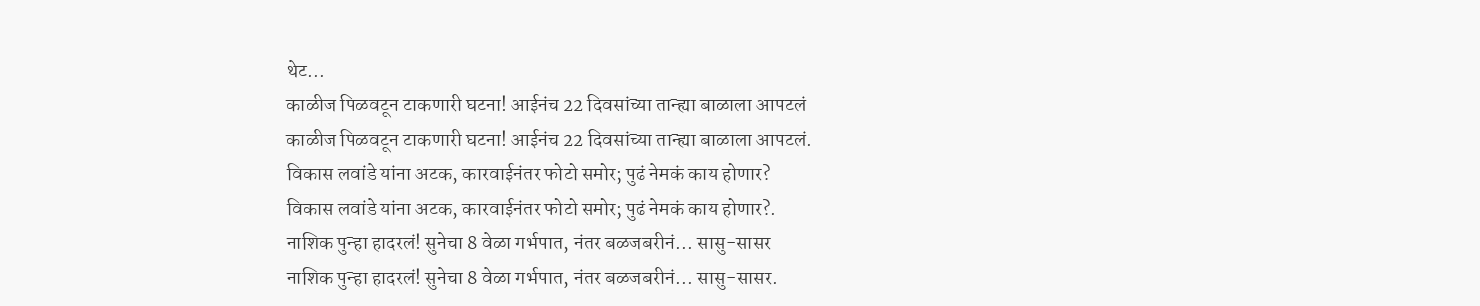थेट...
काळीज पिळवटून टाकणारी घटना! आईनंच 22 दिवसांच्या तान्ह्या बाळाला आपटलं
काळीज पिळवटून टाकणारी घटना! आईनंच 22 दिवसांच्या तान्ह्या बाळाला आपटलं.
विकास लवांडे यांना अटक, कारवाईनंतर फोटो समोर; पुढं नेमकं काय होणार?
विकास लवांडे यांना अटक, कारवाईनंतर फोटो समोर; पुढं नेमकं काय होणार?.
नाशिक पुन्हा हादरलं! सुनेचा 8 वेळा गर्भपात, नंतर बळजबरीनं... सासु-सासर
नाशिक पुन्हा हादरलं! सुनेचा 8 वेळा गर्भपात, नंतर बळजबरीनं... सासु-सासर.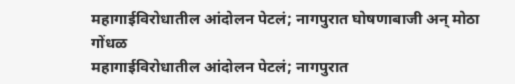महागाईविरोधातील आंदोलन पेटलं; नागपुरात घोषणाबाजी अन् मोठा गोंधळ
महागाईविरोधातील आंदोलन पेटलं; नागपुरात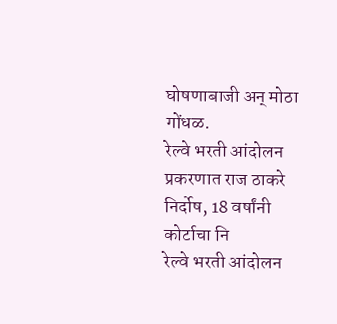घोषणाबाजी अन् मोठा गोंधळ.
रेल्वे भरती आंदोलन प्रकरणात राज ठाकरे निर्दोष, 18 वर्षांनी कोर्टाचा नि
रेल्वे भरती आंदोलन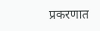प्रकरणात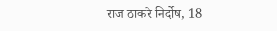राज ठाकरे निर्दोष, 18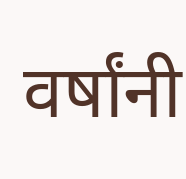वर्षांनी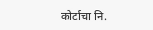कोर्टाचा नि.